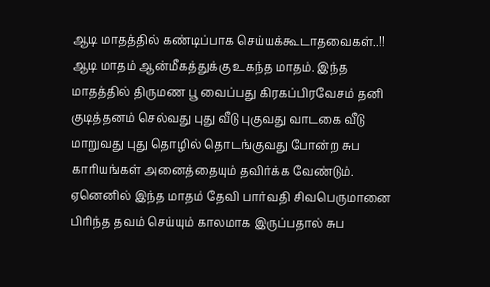ஆடி மாதத்தில் கண்டிப்பாக செய்யக்கூடாதவைகள்..!!
ஆடி மாதம் ஆன்மீகத்துக்கு உகந்த மாதம். இந்த மாதத்தில் திருமண பூ வைப்பது கிரகப்பிரவேசம் தனி குடித்தனம் செல்வது புது வீடு புகுவது வாடகை வீடு மாறுவது புது தொழில் தொடங்குவது போன்ற சுப காரியங்கள் அனைத்தையும் தவிர்க்க வேண்டும். ஏனெனில் இந்த மாதம் தேவி பார்வதி சிவபெருமானை பிரிந்த தவம் செய்யும் காலமாக இருப்பதால் சுப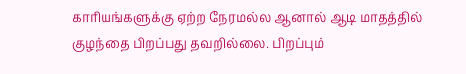காரியங்களுக்கு ஏற்ற நேரமல்ல ஆனால் ஆடி மாதத்தில் குழந்தை பிறப்பது தவறில்லை. பிறப்பும்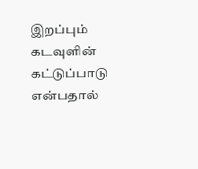இறப்பும் கடவுளின் கட்டுப்பாடு என்பதால்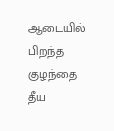ஆடையில் பிறந்த குழந்தை தீய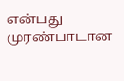என்பது முரண்பாடான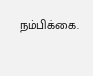நம்பிக்கை.